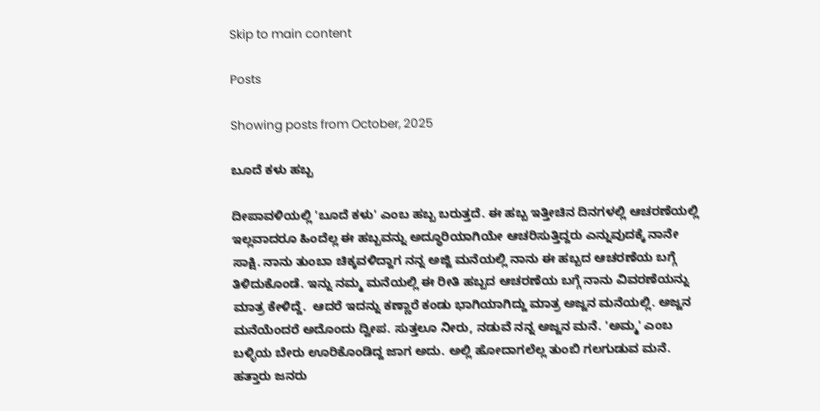Skip to main content

Posts

Showing posts from October, 2025

ಬೂದೆ ಕಳು ಹಬ್ಬ

ದೀಪಾವಳಿಯಲ್ಲಿ 'ಬೂದೆ ಕಳು' ಎಂಬ ಹಬ್ಬ ಬರುತ್ತದೆ. ಈ ಹಬ್ಬ ಇತ್ತೀಚಿನ ದಿನಗಳಲ್ಲಿ ಆಚರಣೆಯಲ್ಲಿ ಇಲ್ಲವಾದರೂ ಹಿಂದೆಲ್ಲ ಈ ಹಬ್ಬವನ್ನು ಅದ್ಧೂರಿಯಾಗಿಯೇ ಆಚರಿಸುತ್ತಿದ್ದರು ಎನ್ನುವುದಕ್ಕೆ ನಾನೇ ಸಾಕ್ಷಿ. ನಾನು ತುಂಬಾ ಚಿಕ್ಕವಳಿದ್ದಾಗ ನನ್ನ ಅಜ್ಜಿ ಮನೆಯಲ್ಲಿ ನಾನು ಈ ಹಬ್ಬದ ಆಚರಣೆಯ ಬಗ್ಗೆ ತಿಳಿದುಕೊಂಡೆ. ಇನ್ನು ನಮ್ಮ ಮನೆಯಲ್ಲಿ ಈ ರೀತಿ ಹಬ್ಬದ ಆಚರಣೆಯ ಬಗ್ಗೆ ನಾನು ವಿವರಣೆಯನ್ನು ಮಾತ್ರ ಕೇಳಿದ್ದೆ.  ಆದರೆ ಇದನ್ನು ಕಣ್ಣಾರೆ ಕಂಡು ಭಾಗಿಯಾಗಿದ್ದು ಮಾತ್ರ ಅಜ್ಜನ ಮನೆಯಲ್ಲಿ. ಅಜ್ಜನ ಮನೆಯೆಂದರೆ ಅದೊಂದು ದ್ವೀಪ. ಸುತ್ತಲೂ ನೀರು, ನಡುವೆ ನನ್ನ ಅಜ್ಜನ ಮನೆ. 'ಅಮ್ಮ' ಎಂಬ ಬಳ್ಳಿಯ ಬೇರು ಊರಿಕೊಂಡಿದ್ದ ಜಾಗ ಅದು. ಅಲ್ಲಿ ಹೋದಾಗಲೆಲ್ಲ ತುಂಬಿ ಗಲಗುಡುವ ಮನೆ. ಹತ್ತಾರು ಜನರು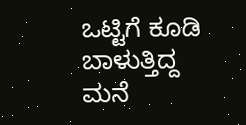ಒಟ್ಟಿಗೆ ಕೂಡಿ ಬಾಳುತ್ತಿದ್ದ ಮನೆ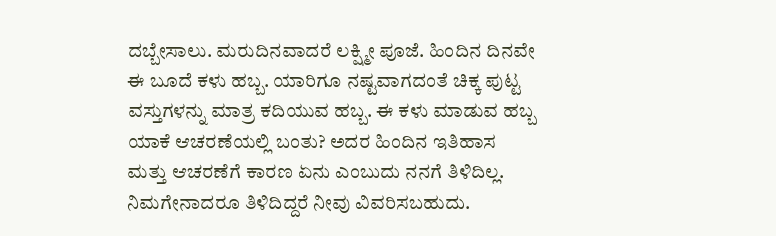ದಬ್ಬೇಸಾಲು. ಮರುದಿನವಾದರೆ ಲಕ್ಷ್ಮೀ ಪೂಜೆ. ಹಿಂದಿನ ದಿನವೇ ಈ ಬೂದೆ ಕಳು ಹಬ್ಬ. ಯಾರಿಗೂ ನಷ್ಟವಾಗದಂತೆ ಚಿಕ್ಕ ಪುಟ್ಟ ವಸ್ತುಗಳನ್ನು ಮಾತ್ರ ಕದಿಯುವ ಹಬ್ಬ. ಈ ಕಳು ಮಾಡುವ ಹಬ್ಬ ಯಾಕೆ ಆಚರಣೆಯಲ್ಲಿ ಬಂತು? ಅದರ ಹಿಂದಿನ ಇತಿಹಾಸ ಮತ್ತು ಆಚರಣೆಗೆ ಕಾರಣ ಏನು ಎಂಬುದು ನನಗೆ ತಿಳಿದಿಲ್ಲ. ನಿಮಗೇನಾದರೂ ತಿಳಿದಿದ್ದರೆ ನೀವು ವಿವರಿಸಬಹುದು.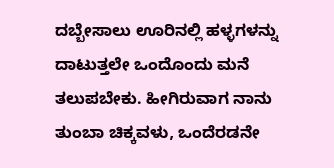ದಬ್ಬೇಸಾಲು ಊರಿನಲ್ಲಿ ಹಳ್ಳಗಳನ್ನು ದಾಟುತ್ತಲೇ ಒಂದೊಂದು ಮನೆ ತಲುಪಬೇಕು. ಹೀಗಿರುವಾಗ ನಾನು ತುಂಬಾ ಚಿಕ್ಕವಳು, ಒಂದೆರಡನೇ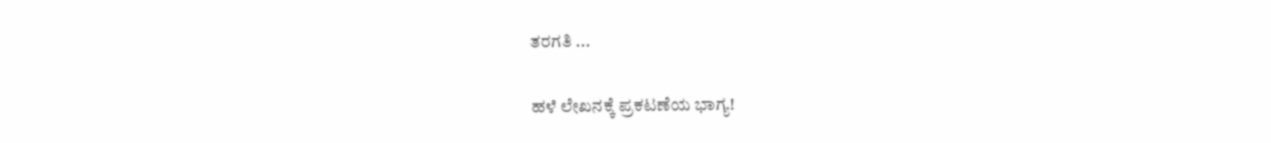ತರಗತಿ ...

ಹಳೆ ಲೇಖನಕ್ಕೆ ಪ್ರಕಟಣೆಯ ಭಾಗ್ಯ!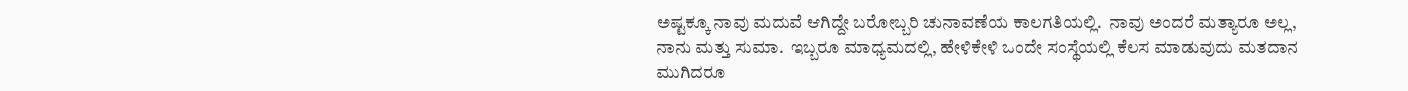ಅಷ್ಟಕ್ಕೂ ನಾವು ಮದುವೆ ಆಗಿದ್ದೇ ಬರೋಬ್ಬರಿ ಚುನಾವಣೆಯ ಕಾಲಗತಿಯಲ್ಲಿ.  ನಾವು ಅಂದರೆ ಮತ್ಯಾರೂ ಅಲ್ಲ, ನಾನು ಮತ್ತು ಸುಮಾ.  ಇಬ್ಬರೂ ಮಾಧ್ಯಮದಲ್ಲಿ, ಹೇಳಿಕೇಳಿ ಒಂದೇ ಸಂಸ್ಥೆಯಲ್ಲಿ ಕೆಲಸ ಮಾಡುವುದು ಮತದಾನ ಮುಗಿದರೂ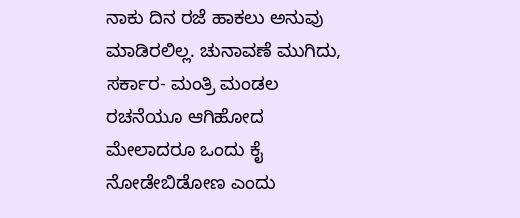ನಾಕು ದಿನ ರಜೆ ಹಾಕಲು ಅನುವು ಮಾಡಿರಲಿಲ್ಲ. ಚುನಾವಣೆ ಮುಗಿದು, ಸರ್ಕಾರ- ಮಂತ್ರಿ ಮಂಡಲ ರಚನೆಯೂ ಆಗಿಹೋದ ಮೇಲಾದರೂ ಒಂದು ಕೈ ನೋಡೇಬಿಡೋಣ ಎಂದು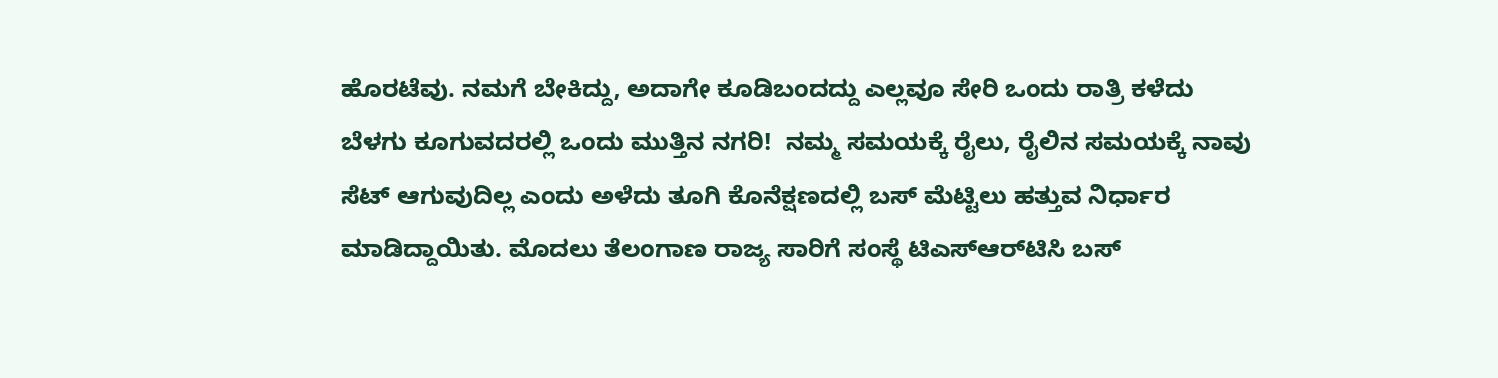ಹೊರಟೆವು. ನಮಗೆ ಬೇಕಿದ್ದು, ಅದಾಗೇ ಕೂಡಿಬಂದದ್ದು ಎಲ್ಲವೂ ಸೇರಿ ಒಂದು ರಾತ್ರಿ ಕಳೆದು ಬೆಳಗು ಕೂಗುವದರಲ್ಲಿ ಒಂದು ಮುತ್ತಿನ ನಗರಿ!  ನಮ್ಮ ಸಮಯಕ್ಕೆ ರೈಲು, ರೈಲಿನ ಸಮಯಕ್ಕೆ ನಾವು ಸೆಟ್ ಆಗುವುದಿಲ್ಲ ಎಂದು ಅಳೆದು ತೂಗಿ ಕೊನೆಕ್ಷಣದಲ್ಲಿ ಬಸ್ ಮೆಟ್ಟಿಲು ಹತ್ತುವ ನಿರ್ಧಾರ ಮಾಡಿದ್ದಾಯಿತು. ಮೊದಲು ತೆಲಂಗಾಣ ರಾಜ್ಯ ಸಾರಿಗೆ ಸಂಸ್ಥೆ ಟಿಎಸ್ಆರ್‌ಟಿಸಿ ಬಸ್‌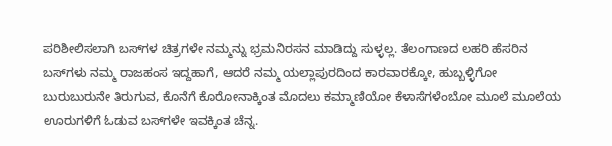ಪರಿಶೀಲಿಸಲಾಗಿ ಬಸ್‌ಗಳ ಚಿತ್ರಗಳೇ ನಮ್ಮನ್ನು ಭ್ರಮನಿರಸನ ಮಾಡಿದ್ದು ಸುಳ್ಳಲ್ಲ. ತೆಲಂಗಾಣದ ಲಹರಿ ಹೆಸರಿನ ಬಸ್‌ಗಳು ನಮ್ಮ ರಾಜಹಂಸ ಇದ್ದಹಾಗೆ, ಆದರೆ ನಮ್ಮ ಯಲ್ಲಾಪುರದಿಂದ ಕಾರವಾರಕ್ಕೋ, ಹುಬ್ಬಳ್ಳಿಗೋ ಬುರುಬುರುನೇ ತಿರುಗುವ, ಕೊನೆಗೆ ಕೊರೋನಾಕ್ಕಿಂತ ಮೊದಲು ಕಮ್ಮಾಣಿಯೋ ಕೆಳಾಸೆಗಳೆಂಬೋ ಮೂಲೆ ಮೂಲೆಯ ಊರುಗಳಿಗೆ ಓಡುವ ಬಸ್‌ಗಳೇ ಇವಕ್ಕಿಂತ ಚೆನ್ನ.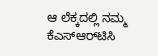ಆ ಲೆಕ್ಕದಲ್ಲಿ ನಮ್ಮ ಕೆಎಸ್ಆರ್‌ಟಿಸಿ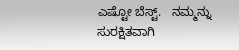ಎಷ್ಟೋ ಬೆಸ್ಟ್.   ನಮ್ಮನ್ನು ಸುರಕ್ಷಿತವಾಗಿ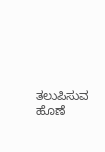ತಲುಪಿಸುವ ಹೊಣೆ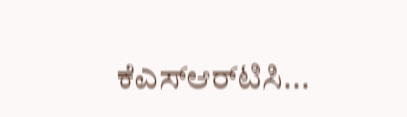ಕೆಎಸ್ಆರ್‌ಟಿಸಿ...